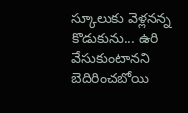స్కూలుకు వెళ్లనన్న కొడుకును... ఉరి వేసుకుంటానని బెదిరించబోయి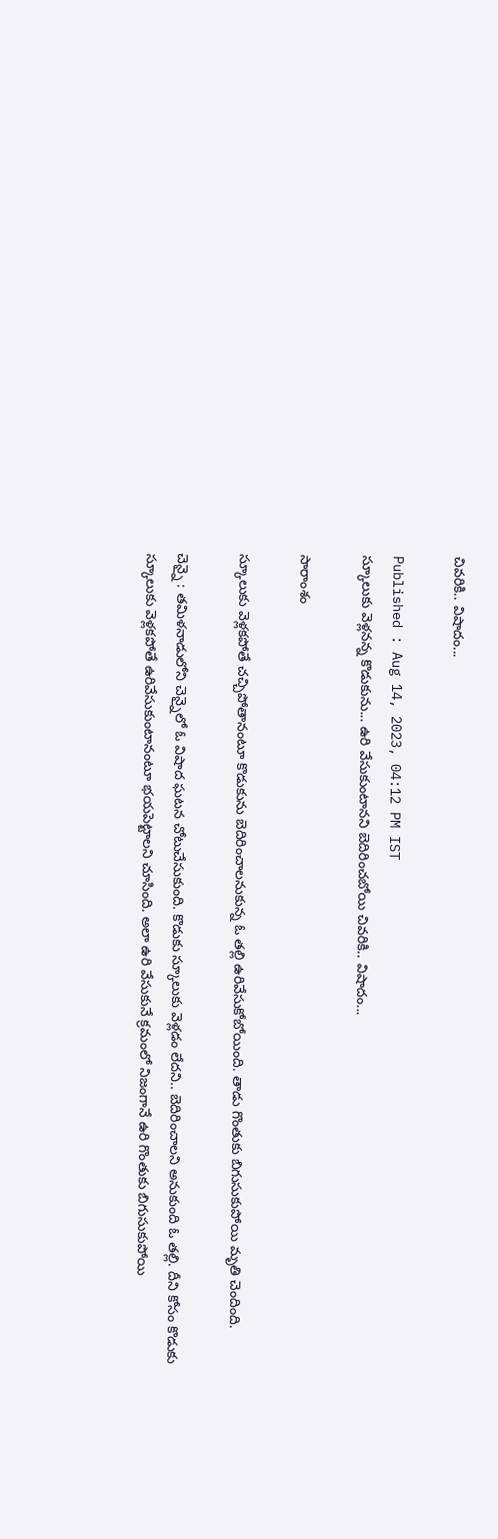చివరికి.. విషాదం...

Published : Aug 14, 2023, 04:12 PM IST
స్కూలుకు వెళ్లనన్న కొడుకును... ఉరి వేసుకుంటానని బెదిరించబోయి చివరికి.. విషాదం...

సారాంశం

స్కూలుకు వెళ్లకపోతే చచ్చిపోతానంటూ కొడుకును బెదిరించాలనుకున్న ఓ తల్లి ఉరివేసుకోబోయింది. తాడు గొంతుకు బిగుసుకుపోయి మృతి చెందింది.

చెన్నై : తమిళనాడులోని చెన్నైలో ఓ విషాద ఘటన చోటుచేసుకుంది. కొడుకు స్కూలుకు వెళ్లడం లేదని.. బెదిరించాలని అనుకుంది ఓ తల్లి. దీని కోసం కొడుకు స్కూలుకు వెళ్లకపోతే ఉరివేసుకుంటానంటూ భయపెట్టాలని చూసింది. అలా ఉరి వేసుకునే క్రమంలో నిజంగానే ఉరి గొంతుకు బిగుసుకుపోయి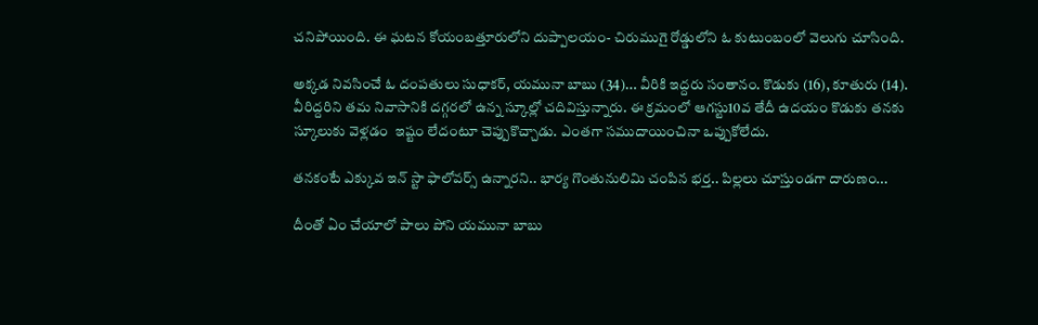చనిపోయింది. ఈ ఘటన కోయంబత్తూరులోని దుప్పాలయం- చిరుముగై రోడ్డులోని ఓ కుటుంబంలో వెలుగు చూసింది.

అక్కడ నివసించే ఓ దంపతులు సుధాకర్, యమునా బాబు (34)... వీరికి ఇద్దరు సంతానం. కొడుకు (16), కూతురు (14). వీరిద్దరిని తమ నివాసానికి దగ్గరలో ఉన్న స్కూల్లో చదివిస్తున్నారు. ఈ క్రమంలో ఆగస్టు10వ తేదీ ఉదయం కొడుకు తనకు స్కూలుకు వెళ్లడం  ఇష్టం లేదంటూ చెప్పుకొచ్చాడు. ఎంతగా సముదాయించినా ఒప్పుకోలేదు.

తనకంటే ఎక్కువ ఇన్ స్టా ఫాలోవర్స్ ఉన్నారని.. భార్య గొంతునులిమి చంపిన భర్త.. పిల్లలు చూస్తుండగా దారుణం...

దీంతో ఏం చేయాలో పాలు పోని యమునా బాబు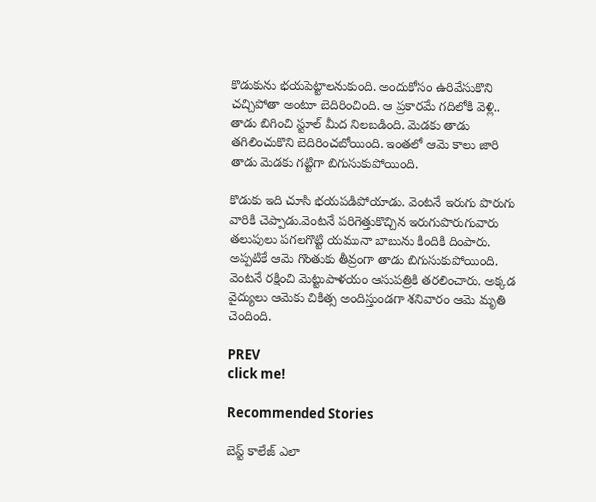కొడుకును భయపెట్టాలనుకుంది. అందుకోసం ఉరివేసుకొని చచ్చిపోతా అంటూ బెదిరించింది. ఆ ప్రకారమే గదిలోకి వెళ్లి.. తాడు బిగించి స్టూల్ మీద నిలబడింది. మెడకు తాడు తగిలించుకొని బెదిరించబోయింది. ఇంతలో ఆమె కాలు జారి తాడు మెడకు గట్టిగా బిగుసుకుపోయింది.

కొడుకు ఇది చూసి భయపడిపోయాడు. వెంటనే ఇరుగు పొరుగు వారికి చెప్పాడు.వెంటనే పరిగెత్తుకొచ్చిన ఇరుగుపొరుగువారు తలుపులు పగలగొట్టి యమునా బాబును కిందికి దింపారు. అప్పటికే ఆమె గొంతుకు తీవ్రంగా తాడు బిగుసుకుపోయింది. వెంటనే రక్షించి మెట్టుపాళయం ఆసుపత్రికి తరలించారు. అక్కడ వైద్యులు ఆమెకు చికిత్స అందిస్తుండగా శనివారం ఆమె మృతి చెందింది.

PREV
click me!

Recommended Stories

బెస్ట్ కాలేజ్ ఎలా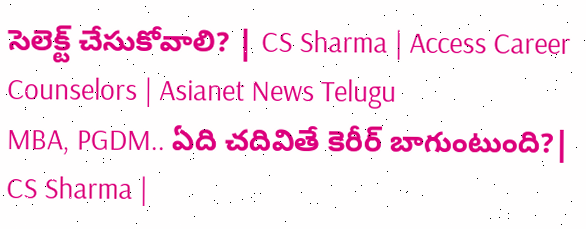సెలెక్ట్ చేసుకోవాలి? | CS Sharma | Access Career Counselors | Asianet News Telugu
MBA, PGDM.. ఏది చదివితే కెరీర్ బాగుంటుంది?| CS Sharma |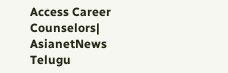Access Career Counselors| AsianetNews Telugu